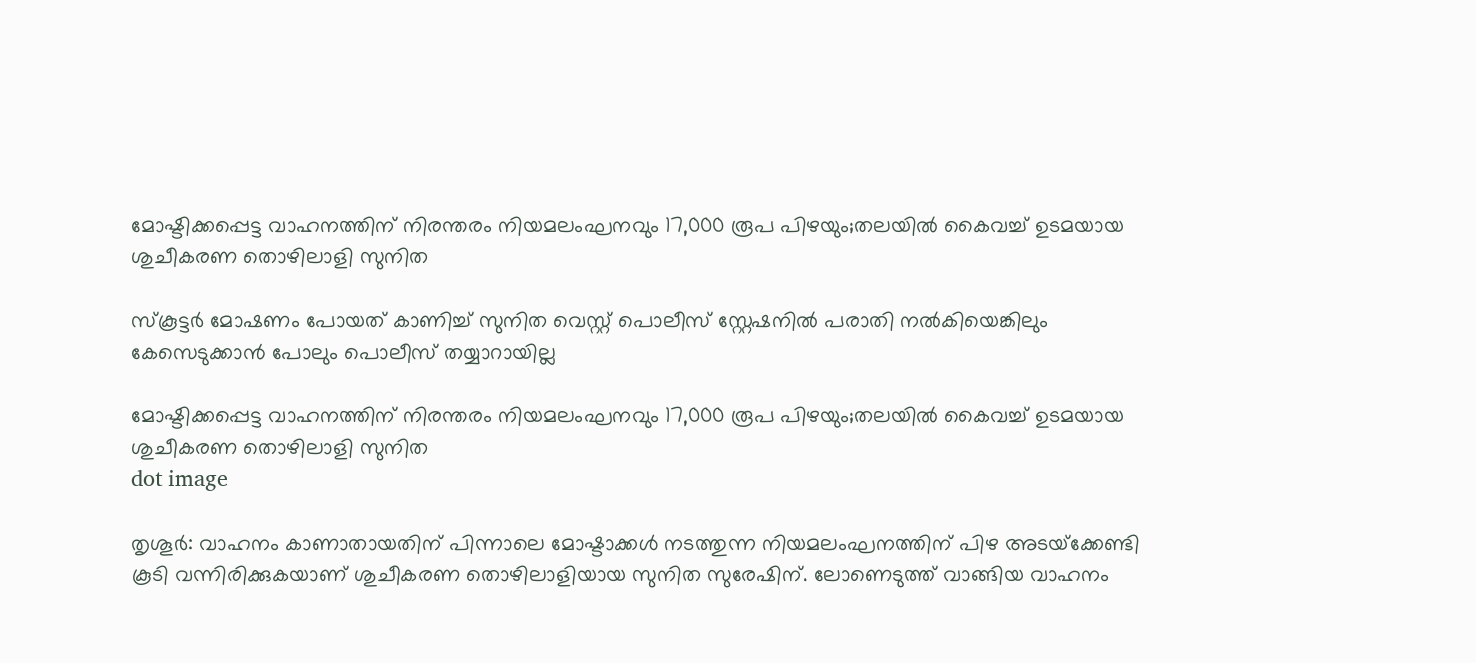മോഷ്ടിക്കപ്പെട്ട വാഹനത്തിന് നിരന്തരം നിയമലംഘനവും 17,000 രൂപ പിഴയും;തലയിൽ കൈവച്ച് ഉടമയായ ശുചീകരണ തൊഴിലാളി സുനിത

സ്‌കൂട്ടര്‍ മോഷണം പോയത് കാണിച്ച് സുനിത വെസ്റ്റ് പൊലീസ് സ്റ്റേഷനില്‍ പരാതി നല്‍കിയെങ്കിലും കേസെടുക്കാന്‍ പോലും പൊലീസ് തയ്യാറായില്ല

മോഷ്ടിക്കപ്പെട്ട വാഹനത്തിന് നിരന്തരം നിയമലംഘനവും 17,000 രൂപ പിഴയും;തലയിൽ കൈവച്ച് ഉടമയായ ശുചീകരണ തൊഴിലാളി സുനിത
dot image

തൃശൂര്‍: വാഹനം കാണാതായതിന് പിന്നാലെ മോഷ്ടാക്കള്‍ നടത്തുന്ന നിയമലംഘനത്തിന് പിഴ അടയ്‌ക്കേണ്ടി കൂടി വന്നിരിക്കുകയാണ് ശുചീകരണ തൊഴിലാളിയായ സുനിത സുരേഷിന്. ലോണെടുത്ത് വാങ്ങിയ വാഹനം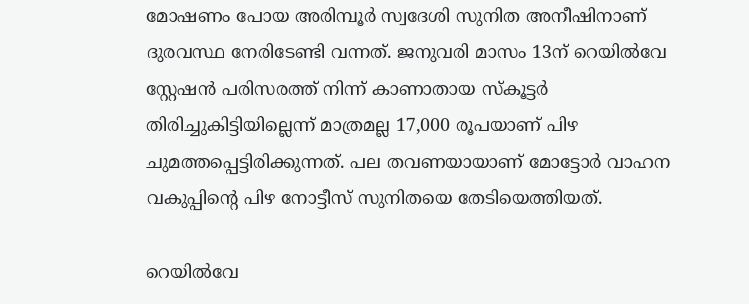മോഷണം പോയ അരിമ്പൂര്‍ സ്വദേശി സുനിത അനീഷിനാണ് ദുരവസ്ഥ നേരിടേണ്ടി വന്നത്. ജനുവരി മാസം 13ന് റെയില്‍വേ സ്റ്റേഷന്‍ പരിസരത്ത് നിന്ന് കാണാതായ സ്‌കൂട്ടര്‍ തിരിച്ചുകിട്ടിയില്ലെന്ന് മാത്രമല്ല 17,000 രൂപയാണ് പിഴ ചുമത്തപ്പെട്ടിരിക്കുന്നത്. പല തവണയായാണ് മോട്ടോര്‍ വാഹന വകുപ്പിന്റെ പിഴ നോട്ടീസ് സുനിതയെ തേടിയെത്തിയത്.

റെയില്‍വേ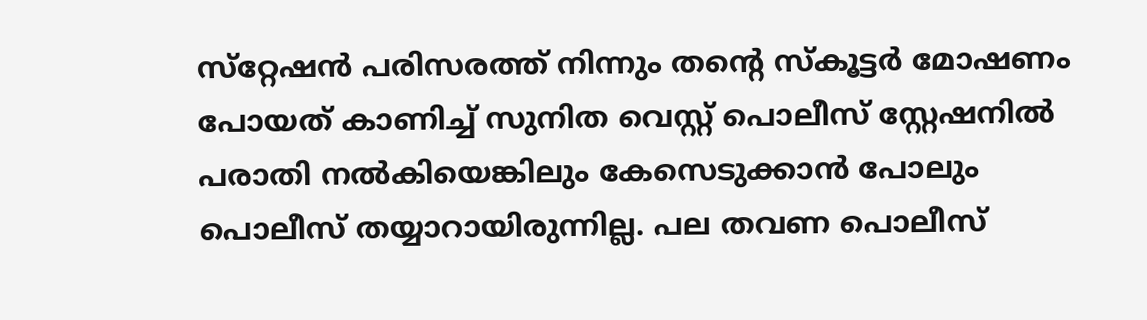സ്‌റ്റേഷന്‍ പരിസരത്ത് നിന്നും തന്റെ സ്‌കൂട്ടര്‍ മോഷണം പോയത് കാണിച്ച് സുനിത വെസ്റ്റ് പൊലീസ് സ്റ്റേഷനില്‍ പരാതി നല്‍കിയെങ്കിലും കേസെടുക്കാന്‍ പോലും പൊലീസ് തയ്യാറായിരുന്നില്ല. പല തവണ പൊലീസ്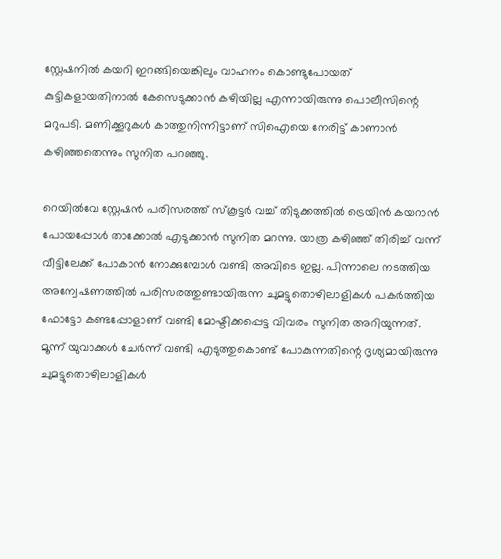സ്റ്റേഷനില്‍ കയറി ഇറങ്ങിയെങ്കിലും വാഹനം കൊണ്ടുപോയത് കുട്ടികളായതിനാല്‍ കേസെടുക്കാന്‍ കഴിയില്ല എന്നായിരുന്നു പൊലീസിന്റെ മറുപടി. മണിക്കൂറുകള്‍ കാത്തുനിന്നിട്ടാണ് സിഐയെ നേരിട്ട് കാണാന്‍ കഴിഞ്ഞതെന്നും സുനിത പറഞ്ഞു.

റെയില്‍വേ സ്റ്റേഷന്‍ പരിസരത്ത് സ്‌കൂട്ടര്‍ വച്ച് തിടുക്കത്തില്‍ ട്രെയിന്‍ കയറാന്‍ പോയപ്പോള്‍ താക്കോല്‍ എടുക്കാന്‍ സുനിത മറന്നു. യാത്ര കഴിഞ്ഞ് തിരിച്ച് വന്ന് വീട്ടിലേക്ക് പോകാന്‍ നോക്കുമ്പോള്‍ വണ്ടി അവിടെ ഇല്ല. പിന്നാലെ നടത്തിയ അന്വേഷണത്തില്‍ പരിസരത്തുണ്ടായിരുന്ന ചുമട്ടുതൊഴിലാളികള്‍ പകര്‍ത്തിയ ഫോട്ടോ കണ്ടപ്പോളാണ് വണ്ടി മോഷ്ടിക്കപ്പെട്ട വിവരം സുനിത അറിയുന്നത്. മൂന്ന് യുവാക്കള്‍ ചേര്‍ന്ന് വണ്ടി എടുത്തുകൊണ്ട് പോകുന്നതിന്റെ ദൃശ്യമായിരുന്നു ചുമട്ടുതൊഴിലാളികള്‍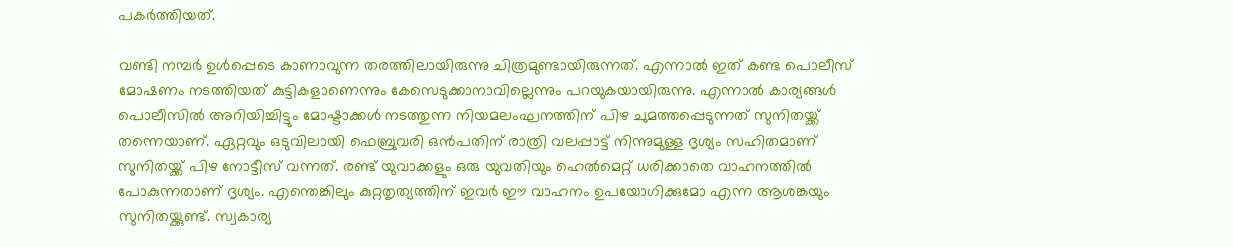പകര്‍ത്തിയത്.

വണ്ടി നമ്പര്‍ ഉള്‍പ്പെടെ കാണാവുന്ന തരത്തിലായിരുന്നു ചിത്രമുണ്ടായിരുന്നത്. എന്നാല്‍ ഇത് കണ്ട പൊലീസ് മോഷണം നടത്തിയത് കുട്ടികളാണെന്നും കേസെടുക്കാനാവില്ലെന്നും പറയുകയായിരുന്നു. എന്നാല്‍ കാര്യങ്ങള്‍ പൊലീസില്‍ അറിയിച്ചിട്ടും മോഷ്ടാക്കള്‍ നടത്തുന്ന നിയമലംഘനത്തിന് പിഴ ചുമത്തപ്പെടുന്നത് സുനിതയ്ക്ക് തന്നെയാണ്. ഏറ്റവും ഒടുവിലായി ഫെബ്രുവരി ഒന്‍പതിന് രാത്രി വലപ്പാട്ട് നിന്നുമുള്ള ദൃശ്യം സഹിതമാണ് സുനിതയ്ക്ക് പിഴ നോട്ടീസ് വന്നത്. രണ്ട് യുവാക്കളും ഒരു യുവതിയും ഹെല്‍മെറ്റ് ധരിക്കാതെ വാഹനത്തില്‍ പോകുന്നതാണ് ദൃശ്യം. എന്തെങ്കിലും കുറ്റതൃത്യത്തിന് ഇവര്‍ ഈ വാഹനം ഉപയോഗിക്കുമോ എന്ന ആശങ്കയും സുനിതയ്ക്കുണ്ട്. സ്വകാര്യ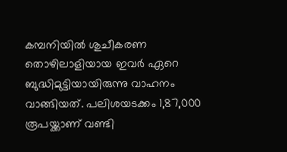കമ്പനിയില്‍ ശുചീകരണ തൊഴിലാളിയായ ഇവര്‍ ഏറെ ബുദ്ധിമുട്ടിയായിരുന്നു വാഹനം വാങ്ങിയത്. പലിശയടക്കം 1,87,000 രൂപയ്ക്കാണ് വണ്ടി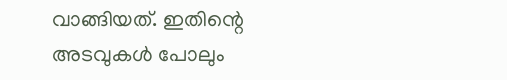വാങ്ങിയത്. ഇതിന്റെ അടവുകള്‍ പോലും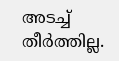അടച്ച് തീര്‍ത്തില്ല.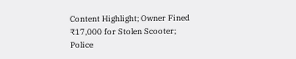Content Highlight; Owner Fined ₹17,000 for Stolen Scooter; Police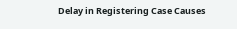Delay in Registering Case Causes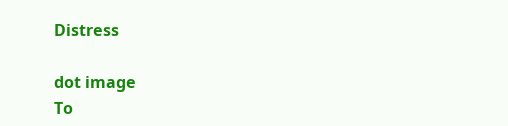Distress

dot image
To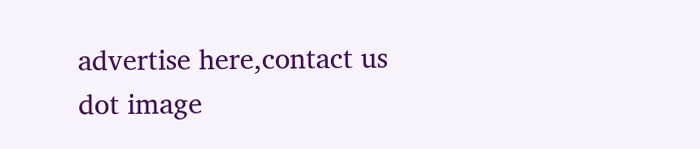advertise here,contact us
dot image